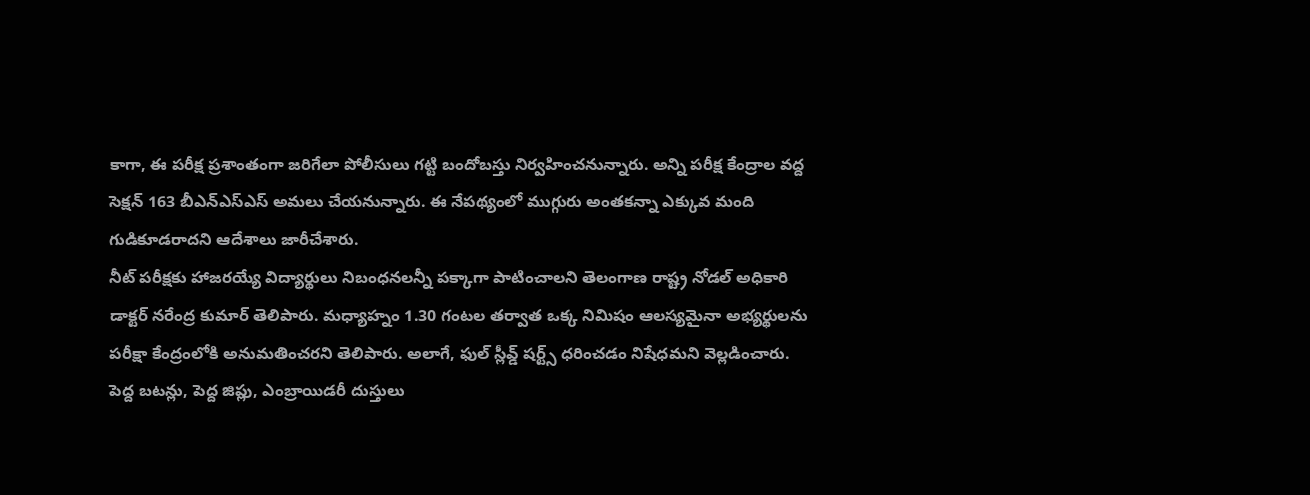కాగా, ఈ పరీక్ష ప్రశాంతంగా జరిగేలా పోలీసులు గట్టి బందోబస్తు నిర్వహించనున్నారు. అన్ని పరీక్ష కేంద్రాల వద్ద సెక్షన్ 163 బీఎన్ఎస్ఎస్ అమలు చేయనున్నారు. ఈ నేపథ్యంలో ముగ్గురు అంతకన్నా ఎక్కువ మంది గుడికూడరాదని ఆదేశాలు జారీచేశారు.
నీట్ పరీక్షకు హాజరయ్యే విద్యార్థులు నిబంధనలన్నీ పక్కాగా పాటించాలని తెలంగాణ రాష్ట్ర నోడల్ అధికారి డాక్టర్ నరేంద్ర కుమార్ తెలిపారు. మధ్యాహ్నం 1.30 గంటల తర్వాత ఒక్క నిమిషం ఆలస్యమైనా అభ్యర్థులను పరీక్షా కేంద్రంలోకి అనుమతించరని తెలిపారు. అలాగే, ఫుల్ స్లీవ్డ్ షర్ట్స్ ధరించడం నిషేధమని వెల్లడించారు.
పెద్ద బటన్లు, పెద్ద జిప్లు, ఎంబ్రాయిడరీ దుస్తులు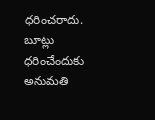ధరించరాదు. బూట్లు ధరించేందుకు అనుమతి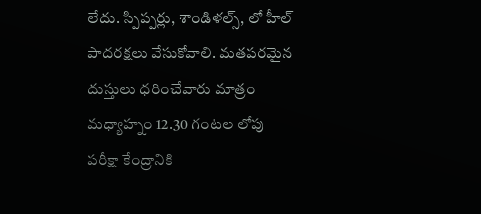లేదు. స్పిప్పర్లు, శాండిళల్స్, లో హీల్ పాదరక్షలు వేసుకోవాలి. మతపరమైన దుస్తులు ధరించేవారు మాత్రం మధ్యాహ్నం 12.30 గంటల లోపు పరీక్షా కేంద్రానికి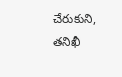చేరుకుని, తనిఖీ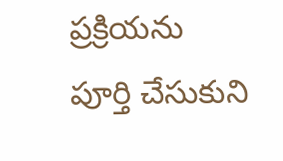ప్రక్రియను పూర్తి చేసుకుని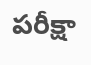పరీక్షా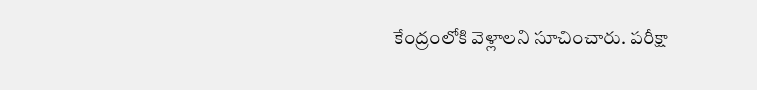కేంద్రంలోకి వెళ్లాలని సూచించారు. పరీక్షా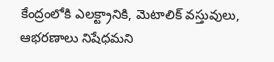కేంద్రంలోకి ఎలక్ట్రానికి, మెటాలిక్ వస్తువులు, ఆభరణాలు నిషేధమని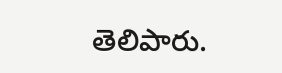తెలిపారు.